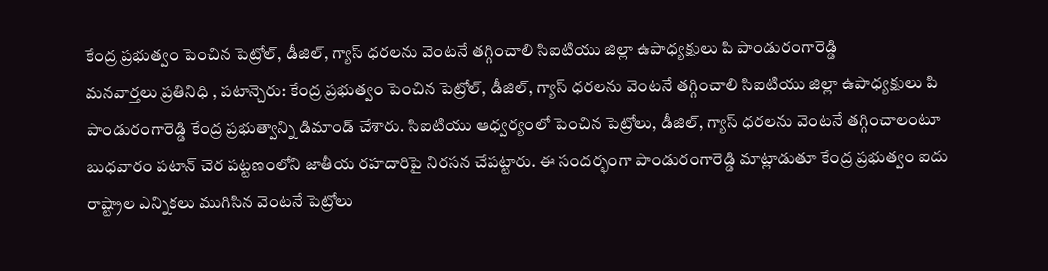కేంద్ర ప్రభుత్వం పెంచిన పెట్రోల్, డీజిల్, గ్యాస్ ధరలను వెంటనే తగ్గించాలి సిఐటియు జిల్లా ఉపాధ్యక్షులు పి పాండురంగారెడ్డి
మనవార్తలు ప్రతినిధి , పటాన్చెరు: కేంద్ర ప్రభుత్వం పెంచిన పెట్రోల్, డీజిల్, గ్యాస్ ధరలను వెంటనే తగ్గించాలి సిఐటియు జిల్లా ఉపాధ్యక్షులు పి పాండురంగారెడ్డి కేంద్ర ప్రభుత్వాన్ని డిమాండ్ చేశారు. సిఐటియు ఆధ్వర్యంలో పెంచిన పెట్రోలు, డీజిల్, గ్యాస్ ధరలను వెంటనే తగ్గించాలంటూ బుధవారం పటాన్ చెర పట్టణంలోని జాతీయ రహదారిపై నిరసన చేపట్టారు. ఈ సందర్భంగా పాండురంగారెడ్డి మాట్లాడుతూ కేంద్ర ప్రభుత్వం ఐదు రాష్ట్రాల ఎన్నికలు ముగిసిన వెంటనే పెట్రోలు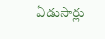ఏడుసార్లు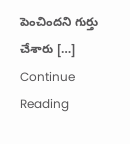పెంచిందని గుర్తు చేశారు […]
Continue Reading